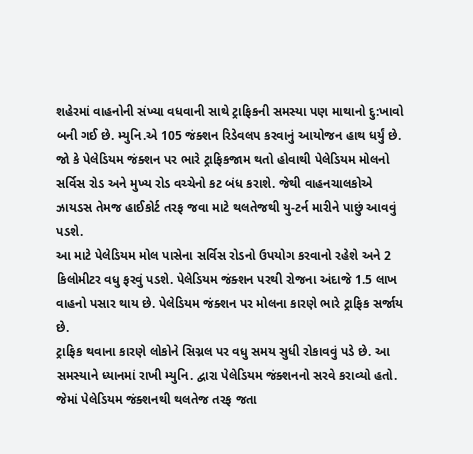શહેરમાં વાહનોની સંખ્યા વધવાની સાથે ટ્રાફિકની સમસ્યા પણ માથાનો દુ:ખાવો બની ગઈ છે. મ્યુનિ.એ 105 જંક્શન રિડેવલપ કરવાનું આયોજન હાથ ધર્યું છે.
જો કે પેલેડિયમ જંક્શન પર ભારે ટ્રાફિકજામ થતો હોવાથી પેલેડિયમ મોલનો સર્વિસ રોડ અને મુખ્ય રોડ વચ્ચેનો કટ બંધ કરાશે. જેથી વાહનચાલકોએ ઝાયડસ તેમજ હાઈકોર્ટ તરફ જવા માટે થલતેજથી યુ-ટર્ન મારીને પાછું આવવું પડશે.
આ માટે પેલેડિયમ મોલ પાસેના સર્વિસ રોડનો ઉપયોગ કરવાનો રહેશે અને 2 કિલોમીટર વધુ ફરવું પડશે. પેલેડિયમ જંક્શન પરથી રોજના અંદાજે 1.5 લાખ વાહનો પસાર થાય છે. પેલેડિયમ જંક્શન પર મોલના કારણે ભારે ટ્રાફિક સર્જાય છે.
ટ્રાફિક થવાના કારણે લોકોને સિગ્નલ પર વધુ સમય સુધી રોકાવવું પડે છે. આ સમસ્યાને ધ્યાનમાં રાખી મ્યુનિ. દ્વારા પેલેડિયમ જંક્શનનો સરવે કરાવ્યો હતો. જેમાં પેલેડિયમ જંક્શનથી થલતેજ તરફ જતા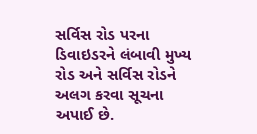સર્વિસ રોડ પરના ડિવાઇડરને લંબાવી મુખ્ય રોડ અને સર્વિસ રોડને અલગ કરવા સૂચના અપાઈ છે.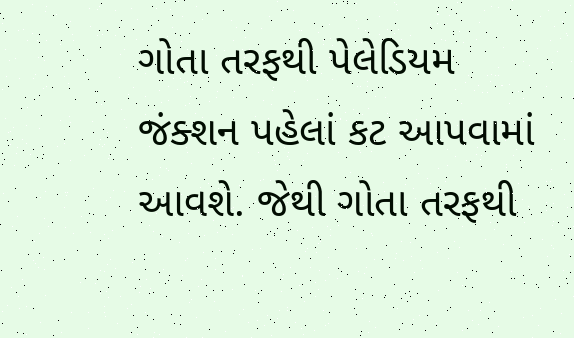ગોતા તરફથી પેલેડિયમ જંક્શન પહેલાં કટ આપવામાં આવશે. જેથી ગોતા તરફથી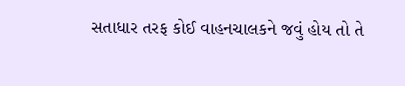સતાધાર તરફ કોઈ વાહનચાલકને જવું હોય તો તે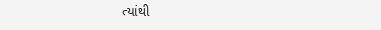ત્યાંથી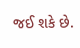જઈ શકે છે.